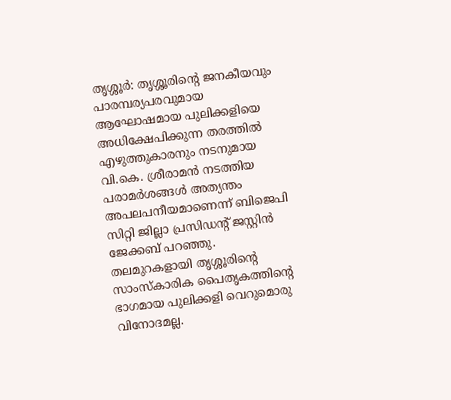തൃശ്ശൂർ: തൃശ്ശൂരിന്റെ ജനകീയവും പാരമ്പര്യപരവുമായ ആഘോഷമായ പുലിക്കളിയെ അധിക്ഷേപിക്കുന്ന തരത്തിൽ എഴുത്തുകാരനും നടനുമായ വി.കെ. ശ്രീരാമൻ നടത്തിയ പരാമർശങ്ങൾ അത്യന്തം അപലപനീയമാണെന്ന് ബിജെപി സിറ്റി ജില്ലാ പ്രസിഡന്റ് ജസ്റ്റിൻ ജേക്കബ് പറഞ്ഞു.
തലമുറകളായി തൃശ്ശൂരിന്റെ സാംസ്കാരിക പൈതൃകത്തിന്റെ ഭാഗമായ പുലിക്കളി വെറുമൊരു വിനോദമല്ല.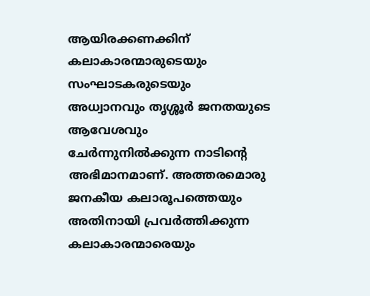ആയിരക്കണക്കിന് കലാകാരന്മാരുടെയും സംഘാടകരുടെയും അധ്വാനവും തൃശ്ശൂർ ജനതയുടെ ആവേശവും ചേർന്നുനിൽക്കുന്ന നാടിന്റെ അഭിമാനമാണ്. അത്തരമൊരു ജനകീയ കലാരൂപത്തെയും അതിനായി പ്രവർത്തിക്കുന്ന കലാകാരന്മാരെയും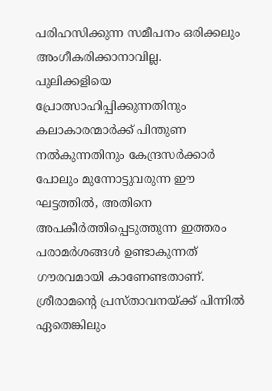പരിഹസിക്കുന്ന സമീപനം ഒരിക്കലും അംഗീകരിക്കാനാവില്ല.
പുലിക്കളിയെ പ്രോത്സാഹിപ്പിക്കുന്നതിനും കലാകാരന്മാർക്ക് പിന്തുണ നൽകുന്നതിനും കേന്ദ്രസർക്കാർ പോലും മുന്നോട്ടുവരുന്ന ഈ ഘട്ടത്തിൽ, അതിനെ അപകീർത്തിപ്പെടുത്തുന്ന ഇത്തരം പരാമർശങ്ങൾ ഉണ്ടാകുന്നത് ഗൗരവമായി കാണേണ്ടതാണ്. ശ്രീരാമന്റെ പ്രസ്താവനയ്ക്ക് പിന്നിൽ ഏതെങ്കിലും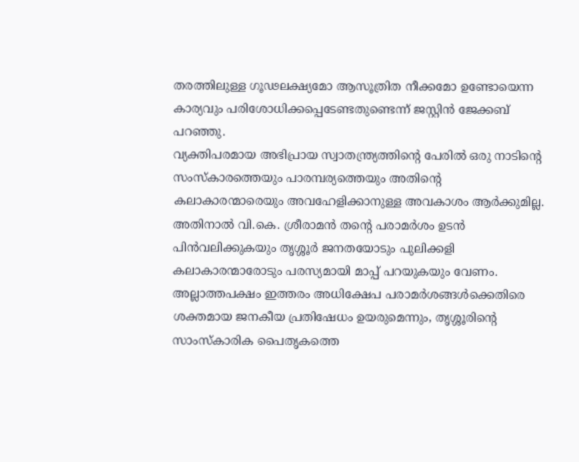തരത്തിലുള്ള ഗൂഢലക്ഷ്യമോ ആസൂത്രിത നീക്കമോ ഉണ്ടോയെന്ന കാര്യവും പരിശോധിക്കപ്പെടേണ്ടതുണ്ടെന്ന് ജസ്റ്റിൻ ജേക്കബ് പറഞ്ഞു.
വ്യക്തിപരമായ അഭിപ്രായ സ്വാതന്ത്ര്യത്തിന്റെ പേരിൽ ഒരു നാടിന്റെ സംസ്കാരത്തെയും പാരമ്പര്യത്തെയും അതിന്റെ കലാകാരന്മാരെയും അവഹേളിക്കാനുള്ള അവകാശം ആർക്കുമില്ല. അതിനാൽ വി.കെ. ശ്രീരാമൻ തന്റെ പരാമർശം ഉടൻ പിൻവലിക്കുകയും തൃശ്ശൂർ ജനതയോടും പുലിക്കളി കലാകാരന്മാരോടും പരസ്യമായി മാപ്പ് പറയുകയും വേണം. അല്ലാത്തപക്ഷം ഇത്തരം അധിക്ഷേപ പരാമർശങ്ങൾക്കെതിരെ ശക്തമായ ജനകീയ പ്രതിഷേധം ഉയരുമെന്നും, തൃശ്ശൂരിന്റെ സാംസ്കാരിക പൈതൃകത്തെ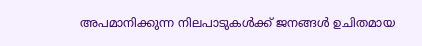അപമാനിക്കുന്ന നിലപാടുകൾക്ക് ജനങ്ങൾ ഉചിതമായ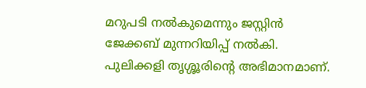മറുപടി നൽകുമെന്നും ജസ്റ്റിൻ ജേക്കബ് മുന്നറിയിപ്പ് നൽകി.
പുലിക്കളി തൃശ്ശൂരിന്റെ അഭിമാനമാണ്.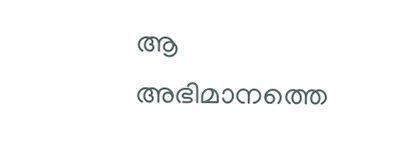ആ അഭിമാനത്തെ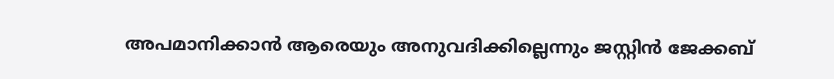അപമാനിക്കാൻ ആരെയും അനുവദിക്കില്ലെന്നും ജസ്റ്റിൻ ജേക്കബ്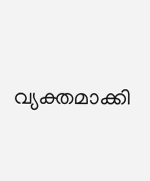വ്യക്തമാക്കി